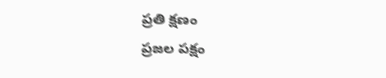ప్రతి క్షణం
ప్రజల పక్షం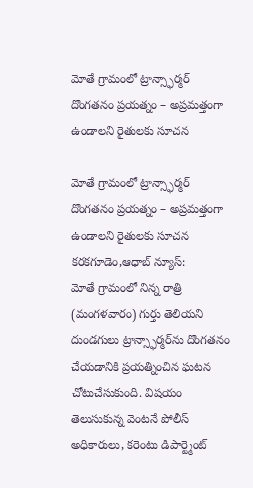మోతే గ్రామంలో ట్రాన్స్ఫార్మర్ దొంగతనం ప్రయత్నం – అప్రమత్తంగా ఉండాలని రైతులకు సూచన

మోతే గ్రామంలో ట్రాన్స్ఫార్మర్ దొంగతనం ప్రయత్నం – అప్రమత్తంగా ఉండాలని రైతులకు సూచన
కరకగూడెం,ఆధాబ్ న్యూస్:
మోతే గ్రామంలో నిన్న రాత్రి (మంగళవారం) గుర్తు తెలియని దుండగులు ట్రాన్స్ఫార్మర్‌ను దొంగతనం చేయడానికి ప్రయత్నించిన ఘటన చోటుచేసుకుంది. విషయం తెలుసుకున్న వెంటనే పోలీస్ అధికారులు, కరెంటు డిపార్ట్మెంట్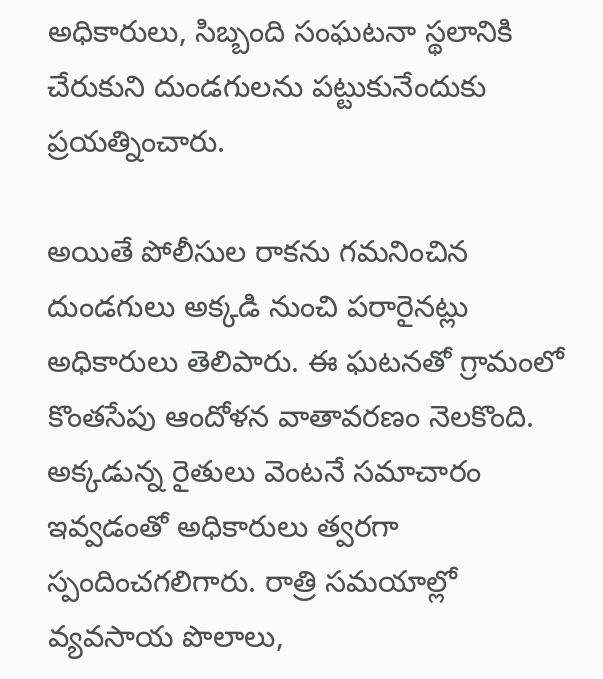అధికారులు, సిబ్బంది సంఘటనా స్థలానికి చేరుకుని దుండగులను పట్టుకునేందుకు ప్రయత్నించారు.

అయితే పోలీసుల రాకను గమనించిన దుండగులు అక్కడి నుంచి పరారైనట్లు అధికారులు తెలిపారు. ఈ ఘటనతో గ్రామంలో కొంతసేపు ఆందోళన వాతావరణం నెలకొంది.
అక్కడున్న రైతులు వెంటనే సమాచారం ఇవ్వడంతో అధికారులు త్వరగా స్పందించగలిగారు. రాత్రి సమయాల్లో వ్యవసాయ పొలాలు,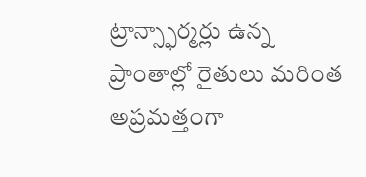ట్రాన్స్ఫార్మర్లు ఉన్న ప్రాంతాల్లో రైతులు మరింత అప్రమత్తంగా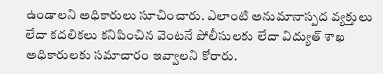ఉండాలని అధికారులు సూచించారు. ఎలాంటి అనుమానాస్పద వ్యక్తులు లేదా కదలికలు కనిపించిన వెంటనే పోలీసులకు లేదా విద్యుత్ శాఖ అధికారులకు సమాచారం ఇవ్వాలని కోరారు.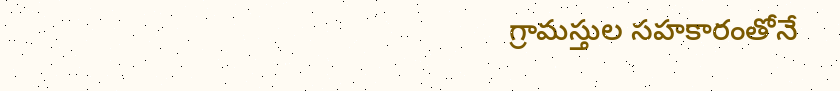గ్రామస్తుల సహకారంతోనే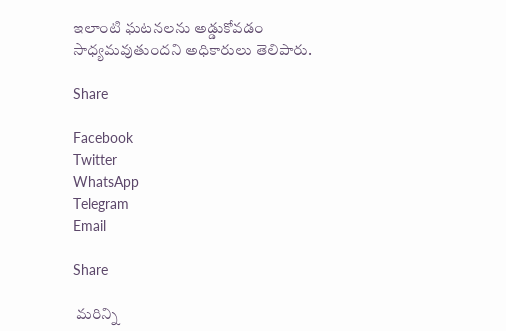ఇలాంటి ఘటనలను అడ్డుకోవడం సాధ్యమవుతుందని అధికారులు తెలిపారు.

Share

Facebook
Twitter
WhatsApp
Telegram
Email

Share

 మరిన్ని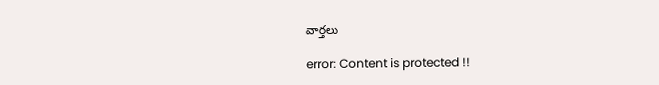వార్తలు

error: Content is protected !!